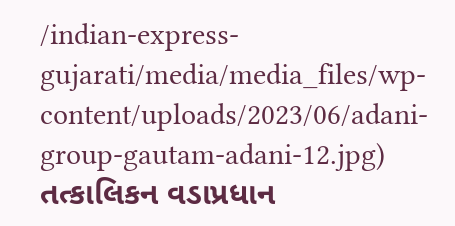/indian-express-gujarati/media/media_files/wp-content/uploads/2023/06/adani-group-gautam-adani-12.jpg)
તત્કાલિકન વડાપ્રધાન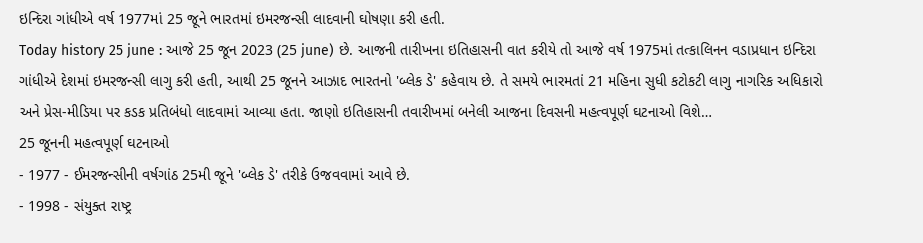ઇન્દિરા ગાંધીએ વર્ષ 1977માં 25 જૂને ભારતમાં ઇમરજન્સી લાદવાની ઘોષણા કરી હતી.
Today history 25 june : આજે 25 જૂન 2023 (25 june) છે. આજની તારીખના ઇતિહાસની વાત કરીયે તો આજે વર્ષ 1975માં તત્કાલિનન વડાપ્રધાન ઇન્દિરા ગાંધીએ દેશમાં ઇમરજન્સી લાગુ કરી હતી, આથી 25 જૂનને આઝાદ ભારતનો 'બ્લેક ડે' કહેવાય છે. તે સમયે ભારમતાં 21 મહિના સુધી કટોકટી લાગુ નાગરિક અધિકારો અને પ્રેસ-મીડિયા પર કડક પ્રતિબંધો લાદવામાં આવ્યા હતા. જાણો ઇતિહાસની તવારીખમાં બનેલી આજના દિવસની મહત્વપૂર્ણ ઘટનાઓ વિશે…
25 જૂનની મહત્વપૂર્ણ ઘટનાઓ
- 1977 - ઈમરજન્સીની વર્ષગાંઠ 25મી જૂને 'બ્લેક ડે' તરીકે ઉજવવામાં આવે છે.
- 1998 - સંયુક્ત રાષ્ટ્ર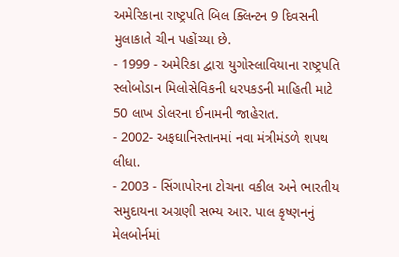અમેરિકાના રાષ્ટ્રપતિ બિલ ક્લિન્ટન 9 દિવસની મુલાકાતે ચીન પહોંચ્યા છે.
- 1999 - અમેરિકા દ્વારા યુગોસ્લાવિયાના રાષ્ટ્રપતિ સ્લોબોડાન મિલોસેવિકની ધરપકડની માહિતી માટે 50 લાખ ડોલરના ઈનામની જાહેરાત.
- 2002- અફઘાનિસ્તાનમાં નવા મંત્રીમંડળે શપથ લીધા.
- 2003 - સિંગાપોરના ટોચના વકીલ અને ભારતીય સમુદાયના અગ્રણી સભ્ય આર. પાલ કૃષ્ણનનું મેલબોર્નમાં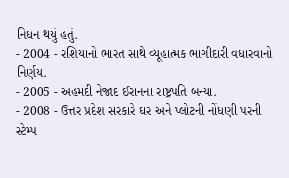નિધન થયું હતું.
- 2004 - રશિયાનો ભારત સાથે વ્યૂહાત્મક ભાગીદારી વધારવાનો નિર્ણય.
- 2005 - અહમદી નેજાદ ઈરાનના રાષ્ટ્રપતિ બન્યા.
- 2008 - ઉત્તર પ્રદેશ સરકારે ઘર અને પ્લોટની નોંધણી પરની સ્ટેમ્પ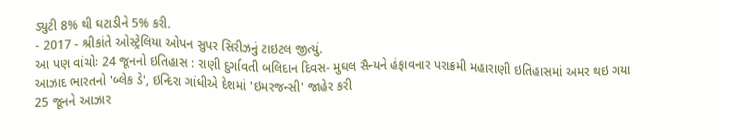ડ્યુટી 8% થી ઘટાડીને 5% કરી.
- 2017 - શ્રીકાંતે ઓસ્ટ્રેલિયા ઓપન સુપર સિરીઝનું ટાઇટલ જીત્યું.
આ પણ વાંચોઃ 24 જૂનનો ઇતિહાસ : રાણી દુર્ગાવતી બલિદાન દિવસ- મુઘલ સૈન્યને હંફાવનાર પરાક્રમી મહારાણી ઇતિહાસમાં અમર થઇ ગયા
આઝાદ ભારતનો 'બ્લેક ડે', ઇન્દિરા ગાંધીએ દેશમાં 'ઇમરજન્સી' જાહેર કરી
25 જૂનને આઝાર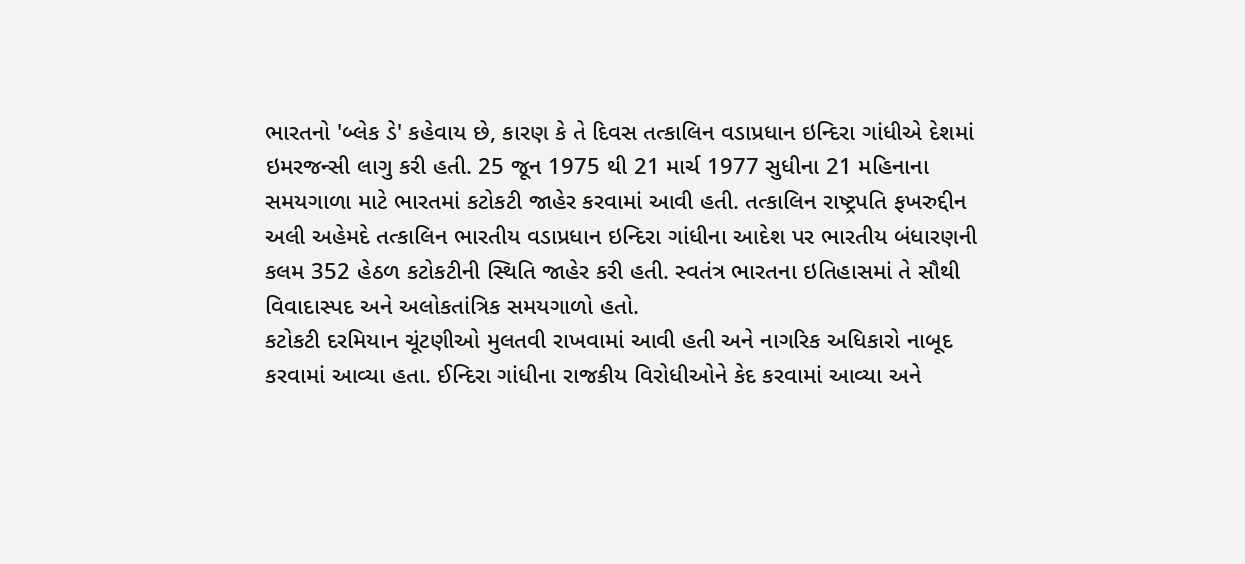ભારતનો 'બ્લેક ડે' કહેવાય છે, કારણ કે તે દિવસ તત્કાલિન વડાપ્રધાન ઇન્દિરા ગાંધીએ દેશમાં ઇમરજન્સી લાગુ કરી હતી. 25 જૂન 1975 થી 21 માર્ચ 1977 સુધીના 21 મહિનાના સમયગાળા માટે ભારતમાં કટોકટી જાહેર કરવામાં આવી હતી. તત્કાલિન રાષ્ટ્રપતિ ફખરુદ્દીન અલી અહેમદે તત્કાલિન ભારતીય વડાપ્રધાન ઇન્દિરા ગાંધીના આદેશ પર ભારતીય બંધારણની કલમ 352 હેઠળ કટોકટીની સ્થિતિ જાહેર કરી હતી. સ્વતંત્ર ભારતના ઇતિહાસમાં તે સૌથી વિવાદાસ્પદ અને અલોકતાંત્રિક સમયગાળો હતો.
કટોકટી દરમિયાન ચૂંટણીઓ મુલતવી રાખવામાં આવી હતી અને નાગરિક અધિકારો નાબૂદ કરવામાં આવ્યા હતા. ઈન્દિરા ગાંધીના રાજકીય વિરોધીઓને કેદ કરવામાં આવ્યા અને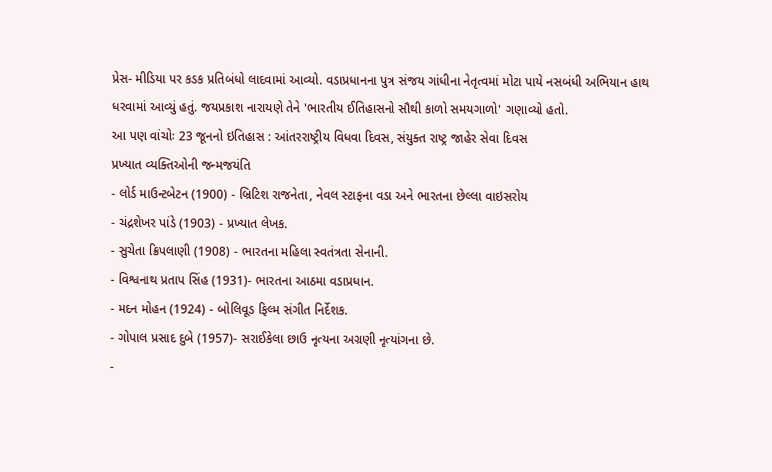પ્રેસ- મીડિયા પર કડક પ્રતિબંધો લાદવામાં આવ્યો. વડાપ્રધાનના પુત્ર સંજય ગાંધીના નેતૃત્વમાં મોટા પાયે નસબંધી અભિયાન હાથ ધરવામાં આવ્યું હતું. જયપ્રકાશ નારાયણે તેને 'ભારતીય ઈતિહાસનો સૌથી કાળો સમયગાળો' ગણાવ્યો હતો.
આ પણ વાંચોઃ 23 જૂનનો ઇતિહાસ : આંતરરાષ્ટ્રીય વિધવા દિવસ, સંયુક્ત રાષ્ટ્ર જાહેર સેવા દિવસ
પ્રખ્યાત વ્યક્તિઓની જન્મજયંતિ
- લોર્ડ માઉન્ટબેટન (1900) - બ્રિટિશ રાજનેતા, નેવલ સ્ટાફના વડા અને ભારતના છેલ્લા વાઇસરોય
- ચંદ્રશેખર પાંડે (1903) - પ્રખ્યાત લેખક.
- સુચેતા ક્રિપલાણી (1908) - ભારતના મહિલા સ્વતંત્રતા સેનાની.
- વિશ્વનાથ પ્રતાપ સિંહ (1931)- ભારતના આઠમા વડાપ્રધાન.
- મદન મોહન (1924) - બોલિવૂડ ફિલ્મ સંગીત નિર્દેશક.
- ગોપાલ પ્રસાદ દુબે (1957)- સરાઈકેલા છાઉ નૃત્યના અગ્રણી નૃત્યાંગના છે.
-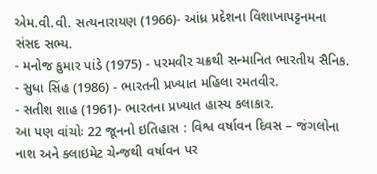એમ.વી.વી. સત્યનારાયણ (1966)- આંધ્ર પ્રદેશના વિશાખાપટ્ટનમના સંસદ સભ્ય.
- મનોજ કુમાર પાંડે (1975) - પરમવીર ચક્રથી સન્માનિત ભારતીય સૈનિક.
- સુધા સિંહ (1986) - ભારતની પ્રખ્યાત મહિલા રમતવીર.
- સતીશ શાહ (1961)- ભારતના પ્રખ્યાત હાસ્ય કલાકાર.
આ પણ વાંચોઃ 22 જૂનનો ઇતિહાસ : વિશ્વ વર્ષાવન દિવસ – જંગલોના નાશ અને ક્લાઇમેટ ચેન્જથી વર્ષાવન પર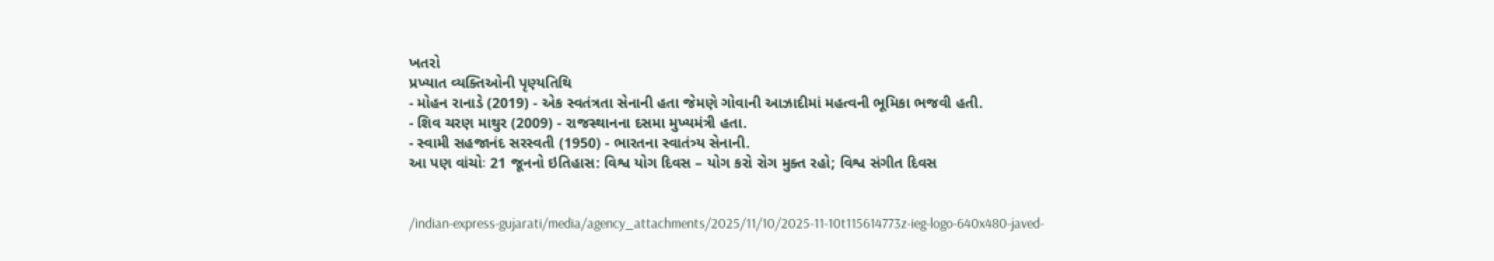ખતરો
પ્રખ્યાત વ્યક્તિઓની પૃણ્યતિથિ
- મોહન રાનાડે (2019) - એક સ્વતંત્રતા સેનાની હતા જેમણે ગોવાની આઝાદીમાં મહત્વની ભૂમિકા ભજવી હતી.
- શિવ ચરણ માથુર (2009) - રાજસ્થાનના દસમા મુખ્યમંત્રી હતા.
- સ્વામી સહજાનંદ સરસ્વતી (1950) - ભારતના સ્વાતંત્ર્ય સેનાની.
આ પણ વાંચોઃ 21 જૂનનો ઇતિહાસ: વિશ્વ યોગ દિવસ – યોગ કરો રોગ મુક્ત રહો; વિશ્વ સંગીત દિવસ


/indian-express-gujarati/media/agency_attachments/2025/11/10/2025-11-10t115614773z-ieg-logo-640x480-javed-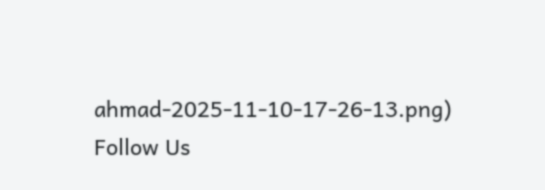ahmad-2025-11-10-17-26-13.png)
Follow Us